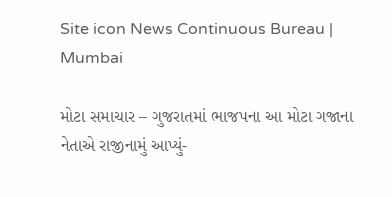Site icon News Continuous Bureau | Mumbai

મોટા સમાચાર – ગુજરાતમાં ભાજપના આ મોટા ગજાના નેતાએ રાજીનામું આપ્યું-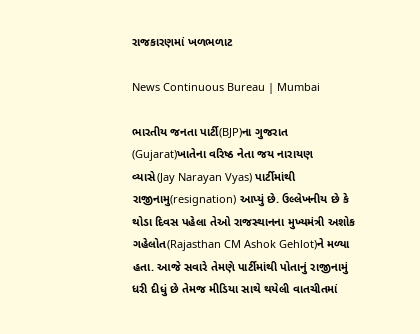રાજકારણમાં ખળભળાટ

News Continuous Bureau | Mumbai

ભારતીય જનતા પાર્ટી(BJP)ના ગુજરાત (Gujarat)ખાતેના વરિષ્ઠ નેતા જય નારાયણ વ્યાસે(Jay Narayan Vyas) પાર્ટીમાંથી રાજીનામુ(resignation) આપ્યું છે. ઉલ્લેખનીય છે કે થોડા દિવસ પહેલા તેઓ રાજસ્થાનના મુખ્યમંત્રી અશોક ગહેલોત(Rajasthan CM Ashok Gehlot)ને મળ્યા હતા. આજે સવારે તેમણે પાર્ટીમાંથી પોતાનું રાજીનામું ધરી દીધું છે તેમજ મીડિયા સાથે થયેલી વાતચીતમાં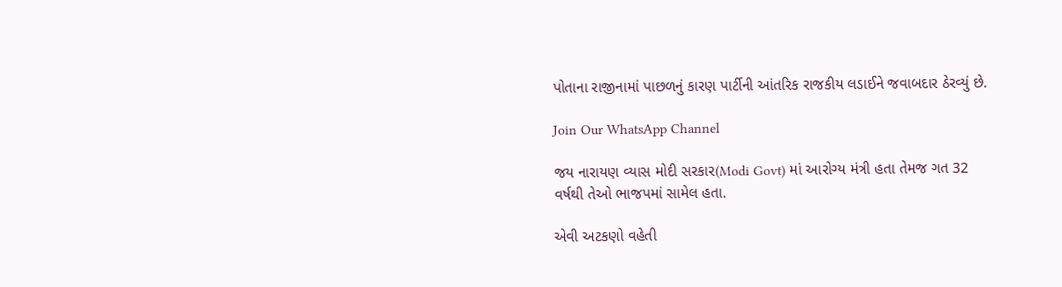પોતાના રાજીનામાં પાછળનું કારણ પાર્ટીની આંતરિક રાજકીય લડાઈને જવાબદાર ઠેરવ્યું છે.

Join Our WhatsApp Channel

જય નારાયણ વ્યાસ મોદી સરકાર(Modi Govt) માં આરોગ્ય મંત્રી હતા તેમજ ગત 32 વર્ષથી તેઓ ભાજપમાં સામેલ હતા.

એવી અટકણો વહેતી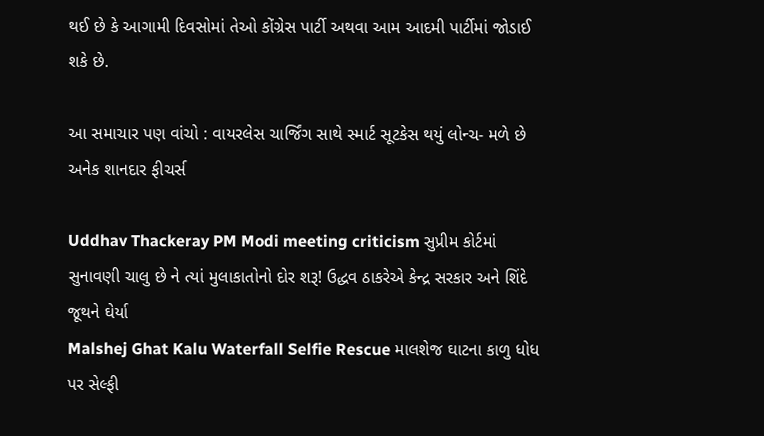થઈ છે કે આગામી દિવસોમાં તેઓ કોંગ્રેસ પાર્ટી અથવા આમ આદમી પાર્ટીમાં જોડાઈ શકે છે.

આ સમાચાર પણ વાંચો : વાયરલેસ ચાર્જિંગ સાથે સ્માર્ટ સૂટકેસ થયું લોન્ચ- મળે છે અનેક શાનદાર ફીચર્સ

Uddhav Thackeray PM Modi meeting criticism સુપ્રીમ કોર્ટમાં સુનાવણી ચાલુ છે ને ત્યાં મુલાકાતોનો દોર શરૂ! ઉદ્ધવ ઠાકરેએ કેન્દ્ર સરકાર અને શિંદે જૂથને ઘેર્યા
Malshej Ghat Kalu Waterfall Selfie Rescue માલશેજ ઘાટના કાળુ ધોધ પર સેલ્ફી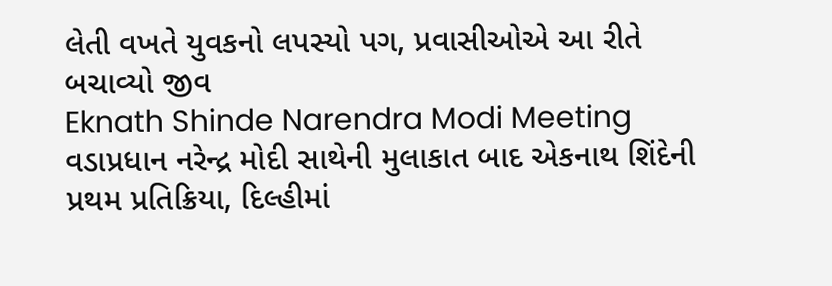લેતી વખતે યુવકનો લપસ્યો પગ, પ્રવાસીઓએ આ રીતે બચાવ્યો જીવ
Eknath Shinde Narendra Modi Meeting વડાપ્રધાન નરેન્દ્ર મોદી સાથેની મુલાકાત બાદ એકનાથ શિંદેની પ્રથમ પ્રતિક્રિયા, દિલ્હીમાં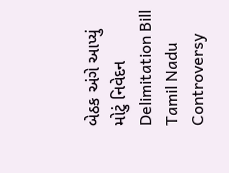બેઠક અંગે આપ્યું મોટું નિવેદન
Delimitation Bill Tamil Nadu Controversy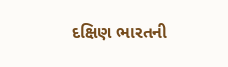દક્ષિણ ભારતની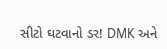સીટો ઘટવાનો ડર! DMK અને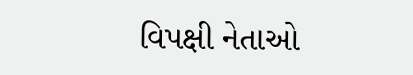વિપક્ષી નેતાઓ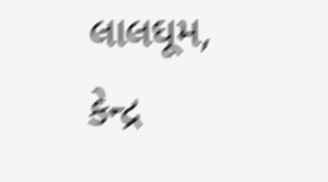લાલઘૂમ, કેન્દ્ર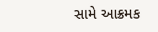સામે આક્રમક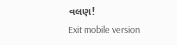વલણ!
Exit mobile version